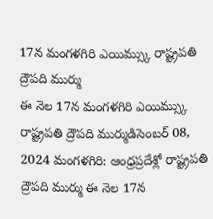17న మంగళగిరి ఎయిమ్స్కు రాష్ట్రపతి ద్రౌపది ముర్ము
ఈ నెల 17న మంగళగిరి ఎయిమ్స్కు రాష్ట్రపతి ద్రౌపది ముర్ముడిసెంబర్ 08, 2024 మంగళగిరి: ఆంధ్రప్రదేశ్లో రాష్ట్రపతి ద్రౌపది ముర్ము ఈ నెల 17న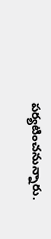పర్యటించనున్నారు.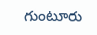గుంటూరు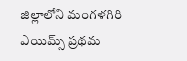జిల్లాలోని మంగళగిరి ఎయిమ్స్ ప్రథమ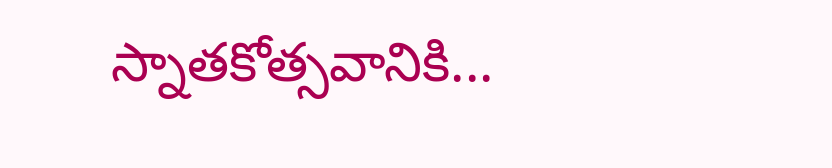స్నాతకోత్సవానికి...